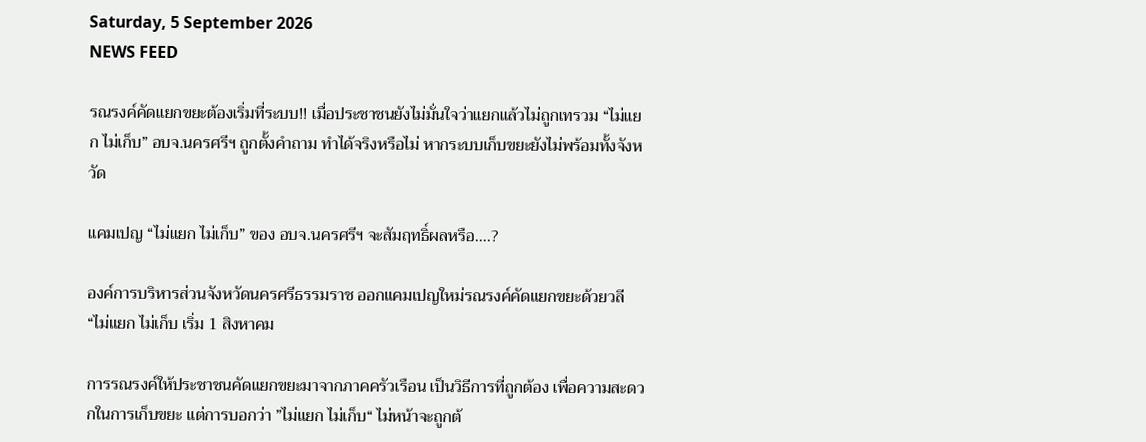Saturday, 5 September 2026
NEWS FEED

รณรงค์คัดแยกขยะต้องเริ่มที่ระบบ!! เมื่อประชาชนยังไม่มั่นใจว่าแยกแล้วไม่ถูกเทรวม “ไม่แยก ไม่เก็บ” อบจ.นครศรีฯ ถูกตั้งคำถาม ทำได้จริงหรือไม่ หากระบบเก็บขยะยังไม่พร้อมทั้งจังหวัด

แคมเปญ “ไม่แยก ไม่เก็บ” ของ อบจ.นครศรีฯ จะสัมฤทธิ์ผลหรือ….?

องค์การบริหารส่วนจังหวัดนครศรีธรรมราช ออกแคมเปญใหม่รณรงค์คัดแยกขยะด้วยวลี “ไม่แยก ไม่เก็บ เริ่ม 1 สิงหาคม

การรณรงค์ให้ประชาชนคัดแยกขยะมาจากภาคครัวเรือน เป็นวิธีการที่ถูกต้อง เพื่อความสะดวกในการเก็บขยะ แต่การบอกว่า ”ไม่แยก ไม่เก็บ“ ไม่หน้าจะถูกต้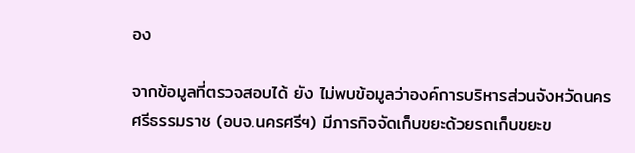อง

จากข้อมูลที่ตรวจสอบได้ ยัง ไม่พบข้อมูลว่าองค์การบริหารส่วนจังหวัดนครศรีธรรมราช (อบจ.นครศรีฯ) มีภารกิจจัดเก็บขยะด้วยรถเก็บขยะข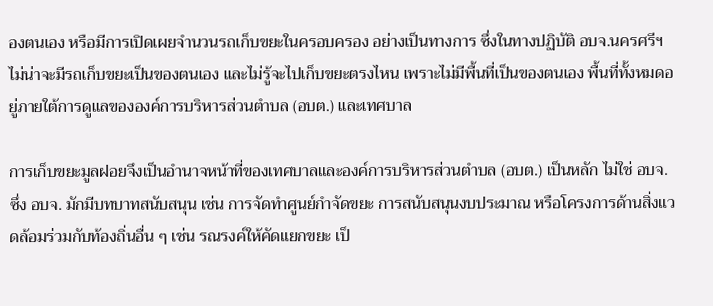องตนเอง หรือมีการเปิดเผยจำนวนรถเก็บขยะในครอบครอง อย่างเป็นทางการ ซึ่งในทางปฏิบัติ อบจ.นครศรีฯ ไม่น่าจะมีรถเก็บขยะเป็นของตนเอง และไม่รู้จะไปเก็บขยะตรงไหน เพราะไม่มีพื้นที่เป็นของตนเอง พื้นที่ทั้งหมดอยู่ภายใต้การดูแลขององค์การบริหารส่วนตำบล (อบต.) และเทศบาล

การเก็บขยะมูลฝอยจึงเป็นอำนาจหน้าที่ของเทศบาลและองค์การบริหารส่วนตำบล (อบต.) เป็นหลัก ไม่ใช่ อบจ. ซึ่ง อบจ. มักมีบทบาทสนับสนุน เช่น การจัดทำศูนย์กำจัดขยะ การสนับสนุนงบประมาณ หรือโครงการด้านสิ่งแวดล้อมร่วมกับท้องถิ่นอื่น ๆ เช่น รณรงค์ให้คัดแยกขยะ เป็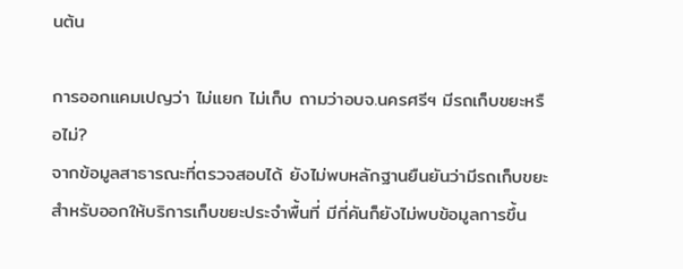นต้น

การออกแคมเปญว่า ไม่แยก ไม่เก็บ ถามว่าอบจ.นครศรีฯ มีรถเก็บขยะหรือไม่?
จากข้อมูลสาธารณะที่ตรวจสอบได้ ยังไม่พบหลักฐานยืนยันว่ามีรถเก็บขยะสำหรับออกให้บริการเก็บขยะประจำพื้นที่ มีกี่คันก็ยังไม่พบข้อมูลการขึ้น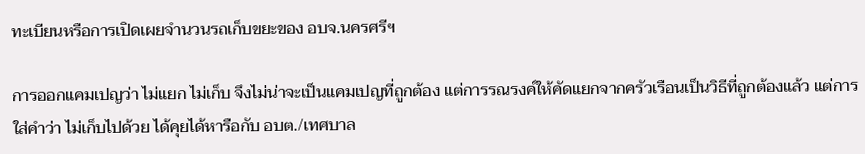ทะเบียนหรือการเปิดเผยจำนวนรถเก็บขยะของ อบจ.นครศรีฯ

การออกแคมเปญว่า ไม่แยก ไม่เก็บ จึงไม่น่าจะเป็นแคมเปญที่ถูกต้อง แต่การรณรงค์ให้คัดแยกจากครัวเรือนเป็นวิธีที่ถูกต้องแล้ว แต่การใส่คำว่า ไม่เก็บไปด้วย ได้คุยได้หารือกับ อบต./เทศบาล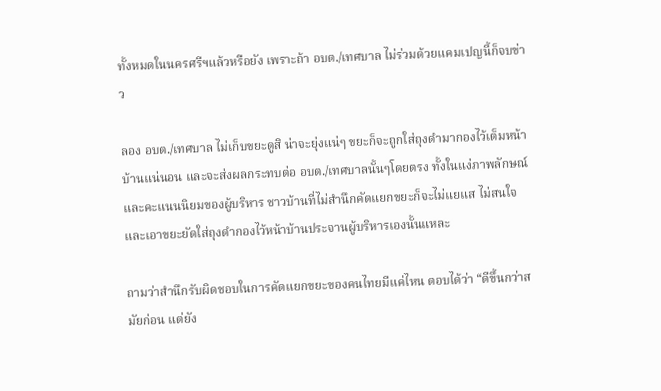ทั้งหมดในนครศรีฯแล้วหรือยัง เพราะถ้า อบต./เทศบาล ไม่ร่วมด้วยแคมเปญนี้ก็จบข่าว

ลอง อบต./เทศบาล ไม่เก็บขยะดูสิ น่าจะยุ่งแน่ๆ ขยะก็จะถูกใส่ถุงดำมากองไว้เต็มหน้าบ้านแน่นอน และจะส่งผลกระทบต่อ อบต./เทศบาลนั้นๆโดยตรง ทั้งในแง่ภาพลักษณ์ และคะแนนนิยมของผู้บริหาร ชาวบ้านที่ไม่สำนึกคัดแยกขยะก็จะไม่แยแส ไม่สนใจ และเอาขยะยัดใส่ถุงดำกองไว้หน้าบ้านประจานผู้บริหารเองนั้นแหละ

ถามว่าสำนึกรับผิดชอบในการคัดแยกขยะของคนไทยมีแค่ไหน ตอบได้ว่า “ดีขึ้นกว่าสมัยก่อน แต่ยัง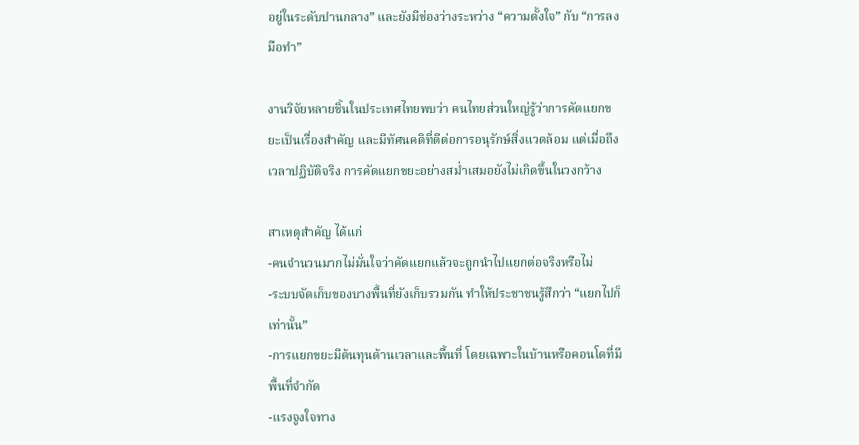อยู่ในระดับปานกลาง” และยังมีช่องว่างระหว่าง “ความตั้งใจ” กับ “การลงมือทำ”

งานวิจัยหลายชิ้นในประเทศไทยพบว่า คนไทยส่วนใหญ่รู้ว่าการคัดแยกขยะเป็นเรื่องสำคัญ และมีทัศนคติที่ดีต่อการอนุรักษ์สิ่งแวดล้อม แต่เมื่อถึงเวลาปฏิบัติจริง การคัดแยกขยะอย่างสม่ำเสมอยังไม่เกิดขึ้นในวงกว้าง

สาเหตุสำคัญ ได้แก่
-คนจำนวนมากไม่มั่นใจว่าคัดแยกแล้วจะถูกนำไปแยกต่อจริงหรือไม่
-ระบบจัดเก็บของบางพื้นที่ยังเก็บรวมกัน ทำให้ประชาชนรู้สึกว่า “แยกไปก็เท่านั้น”
-การแยกขยะมีต้นทุนด้านเวลาและพื้นที่ โดยเฉพาะในบ้านหรือคอนโดที่มีพื้นที่จำกัด
-แรงจูงใจทาง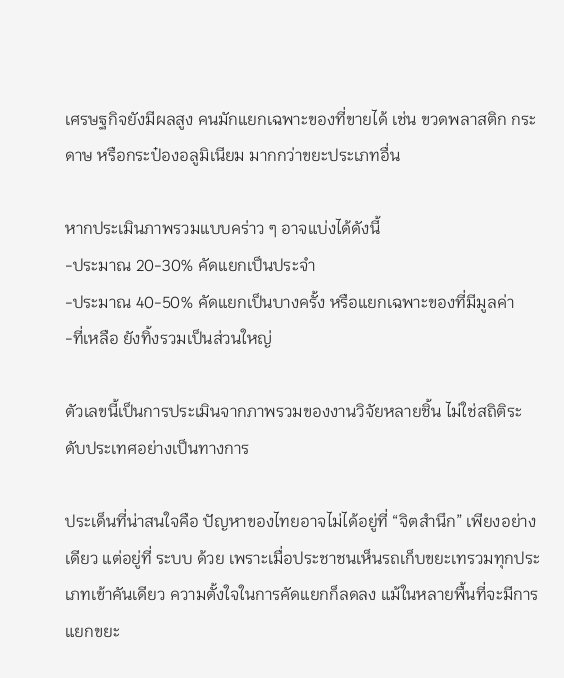เศรษฐกิจยังมีผลสูง คนมักแยกเฉพาะของที่ขายได้ เช่น ขวดพลาสติก กระดาษ หรือกระป๋องอลูมิเนียม มากกว่าขยะประเภทอื่น

หากประเมินภาพรวมแบบคร่าว ๆ อาจแบ่งได้ดังนี้
-ประมาณ 20-30% คัดแยกเป็นประจำ
-ประมาณ 40-50% คัดแยกเป็นบางครั้ง หรือแยกเฉพาะของที่มีมูลค่า
-ที่เหลือ ยังทิ้งรวมเป็นส่วนใหญ่

ตัวเลขนี้เป็นการประเมินจากภาพรวมของงานวิจัยหลายชิ้น ไม่ใช่สถิติระดับประเทศอย่างเป็นทางการ

ประเด็นที่น่าสนใจคือ ปัญหาของไทยอาจไม่ได้อยู่ที่ “จิตสำนึก” เพียงอย่างเดียว แต่อยู่ที่ ระบบ ด้วย เพราะเมื่อประชาชนเห็นรถเก็บขยะเทรวมทุกประเภทเข้าคันเดียว ความตั้งใจในการคัดแยกก็ลดลง แม้ในหลายพื้นที่จะมีการแยกขยะ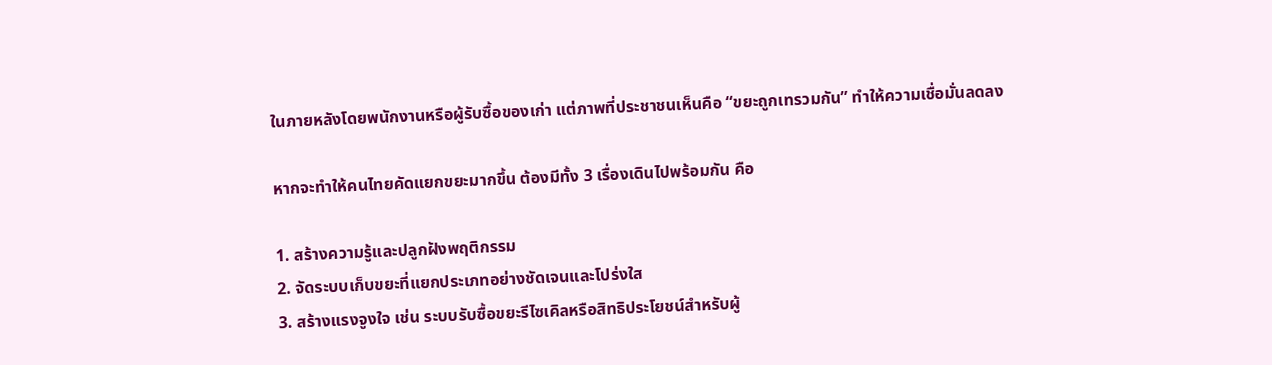ในภายหลังโดยพนักงานหรือผู้รับซื้อของเก่า แต่ภาพที่ประชาชนเห็นคือ “ขยะถูกเทรวมกัน” ทำให้ความเชื่อมั่นลดลง

หากจะทำให้คนไทยคัดแยกขยะมากขึ้น ต้องมีทั้ง 3 เรื่องเดินไปพร้อมกัน คือ

1. สร้างความรู้และปลูกฝังพฤติกรรม
2. จัดระบบเก็บขยะที่แยกประเภทอย่างชัดเจนและโปร่งใส
3. สร้างแรงจูงใจ เช่น ระบบรับซื้อขยะรีไซเคิลหรือสิทธิประโยชน์สำหรับผู้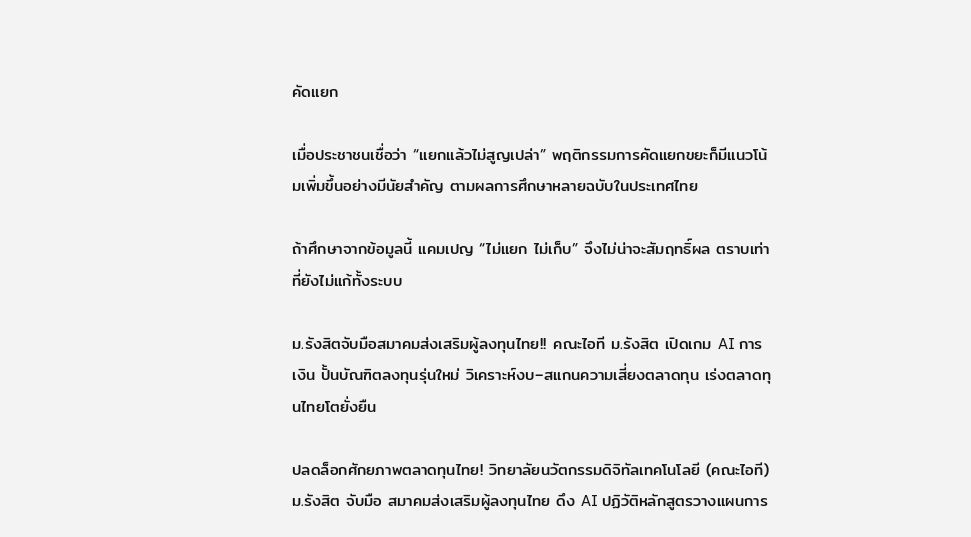คัดแยก

เมื่อประชาชนเชื่อว่า “แยกแล้วไม่สูญเปล่า” พฤติกรรมการคัดแยกขยะก็มีแนวโน้มเพิ่มขึ้นอย่างมีนัยสำคัญ ตามผลการศึกษาหลายฉบับในประเทศไทย

ถ้าศึกษาจากข้อมูลนี้ แคมเปญ “ไม่แยก ไม่เก็บ” จึงไม่น่าจะสัมฤทธิ์ผล ตราบเท่าที่ยังไม่แก้ทั้งระบบ

ม.รังสิตจับมือสมาคมส่งเสริมผู้ลงทุนไทย!! คณะไอที ม.รังสิต เปิดเกม AI การเงิน ปั้นบัณฑิตลงทุนรุ่นใหม่ วิเคราะห์งบ–สแกนความเสี่ยงตลาดทุน เร่งตลาดทุนไทยโตยั่งยืน

ปลดล็อกศักยภาพตลาดทุนไทย! วิทยาลัยนวัตกรรมดิจิทัลเทคโนโลยี (คณะไอที) ม.รังสิต จับมือ สมาคมส่งเสริมผู้ลงทุนไทย ดึง AI ปฏิวัติหลักสูตรวางแผนการ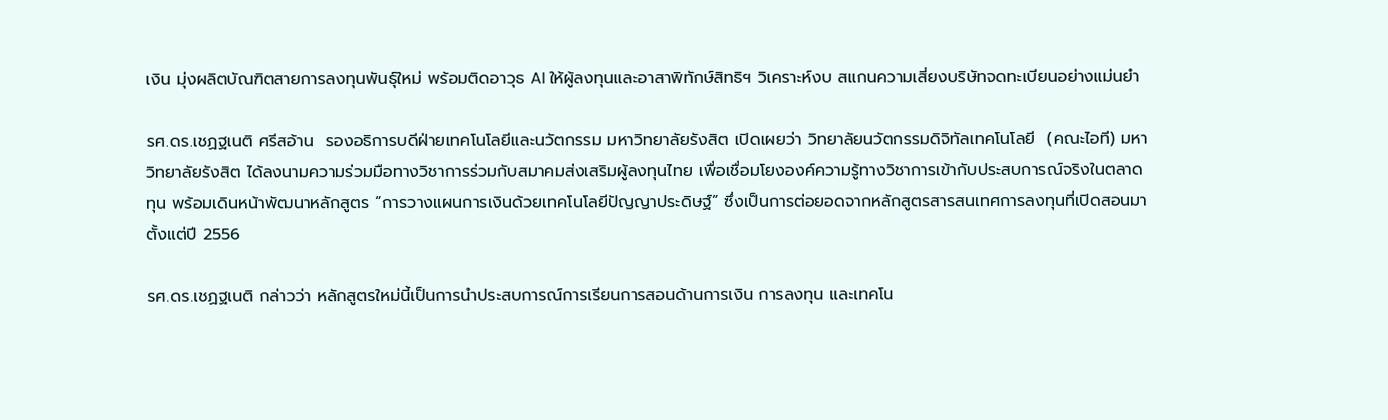เงิน มุ่งผลิตบัณฑิตสายการลงทุนพันธุ์ใหม่ พร้อมติดอาวุธ AI ให้ผู้ลงทุนและอาสาพิทักษ์สิทธิฯ วิเคราะห์งบ สแกนความเสี่ยงบริษัทจดทะเบียนอย่างแม่นยำ

รศ.ดร.เชฏฐเนติ ศรีสอ้าน  รองอธิการบดีฝ่ายเทคโนโลยีและนวัตกรรม มหาวิทยาลัยรังสิต เปิดเผยว่า วิทยาลัยนวัตกรรมดิจิทัลเทคโนโลยี  (คณะไอที) มหาวิทยาลัยรังสิต ได้ลงนามความร่วมมือทางวิชาการร่วมกับสมาคมส่งเสริมผู้ลงทุนไทย เพื่อเชื่อมโยงองค์ความรู้ทางวิชาการเข้ากับประสบการณ์จริงในตลาดทุน พร้อมเดินหน้าพัฒนาหลักสูตร “การวางแผนการเงินด้วยเทคโนโลยีปัญญาประดิษฐ์” ซึ่งเป็นการต่อยอดจากหลักสูตรสารสนเทศการลงทุนที่เปิดสอนมาตั้งแต่ปี 2556

รศ.ดร.เชฏฐเนติ กล่าวว่า หลักสูตรใหม่นี้เป็นการนำประสบการณ์การเรียนการสอนด้านการเงิน การลงทุน และเทคโน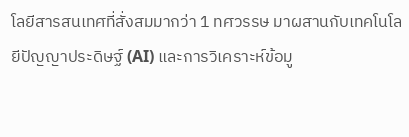โลยีสารสนเทศที่สั่งสมมากว่า 1 ทศวรรษ มาผสานกับเทคโนโลยีปัญญาประดิษฐ์ (AI) และการวิเคราะห์ข้อมู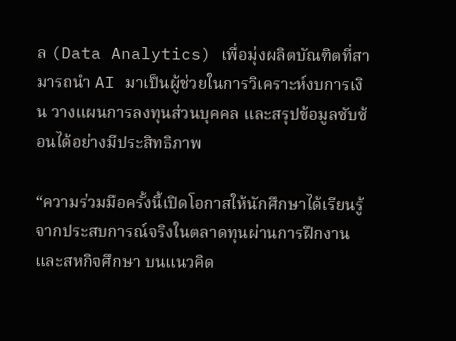ล (Data Analytics) เพื่อมุ่งผลิตบัณฑิตที่สามารถนำ AI มาเป็นผู้ช่วยในการวิเคราะห์งบการเงิน วางแผนการลงทุนส่วนบุคคล และสรุปข้อมูลซับซ้อนได้อย่างมีประสิทธิภาพ

“ความร่วมมือครั้งนี้เปิดโอกาสให้นักศึกษาได้เรียนรู้จากประสบการณ์จริงในตลาดทุนผ่านการฝึกงานและสหกิจศึกษา บนแนวคิด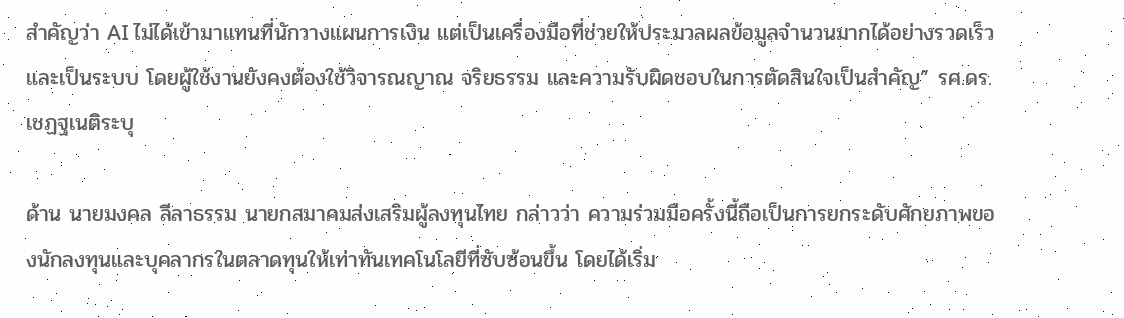สำคัญว่า AI ไม่ได้เข้ามาแทนที่นักวางแผนการเงิน แต่เป็นเครื่องมือที่ช่วยให้ประมวลผลข้อมูลจำนวนมากได้อย่างรวดเร็วและเป็นระบบ โดยผู้ใช้งานยังคงต้องใช้วิจารณญาณ จริยธรรม และความรับผิดชอบในการตัดสินใจเป็นสำคัญ” รศ.ดร.เชฏฐเนติระบุ

ด้าน นายมงคล ลีลาธรรม นายกสมาคมส่งเสริมผู้ลงทุนไทย กล่าวว่า ความร่วมมือครั้งนี้ถือเป็นการยกระดับศักยภาพของนักลงทุนและบุคลากรในตลาดทุนให้เท่าทันเทคโนโลยีที่ซับซ้อนขึ้น โดยได้เริ่ม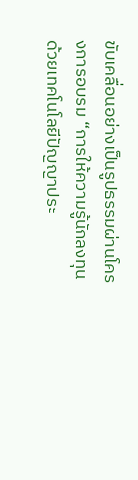ขับเคลื่อนอย่างเป็นรูปธรรมผ่านโครงการอบรม “การให้ความรู้นักลงทุนด้วยเทคโนโลยีปัญญาประ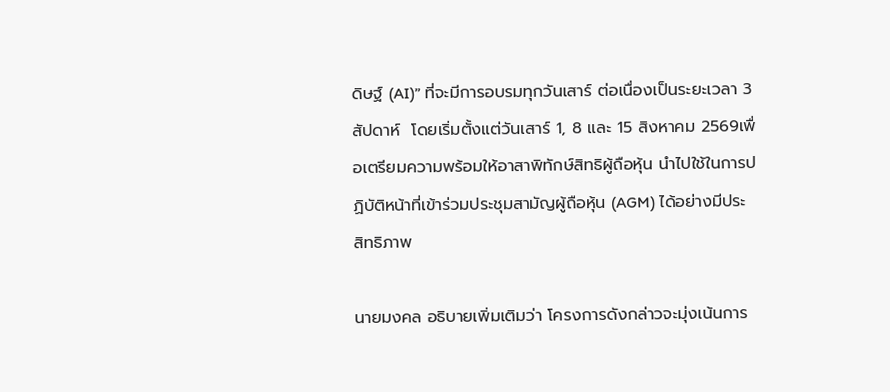ดิษฐ์ (AI)” ที่จะมีการอบรมทุกวันเสาร์ ต่อเนื่องเป็นระยะเวลา 3 สัปดาห์  โดยเริ่มตั้งแต่วันเสาร์ 1, 8 และ 15 สิงหาคม 2569เพื่อเตรียมความพร้อมให้อาสาพิทักษ์สิทธิผู้ถือหุ้น นำไปใช้ในการปฏิบัติหน้าที่เข้าร่วมประชุมสามัญผู้ถือหุ้น (AGM) ได้อย่างมีประสิทธิภาพ

นายมงคล อธิบายเพิ่มเติมว่า โครงการดังกล่าวจะมุ่งเน้นการ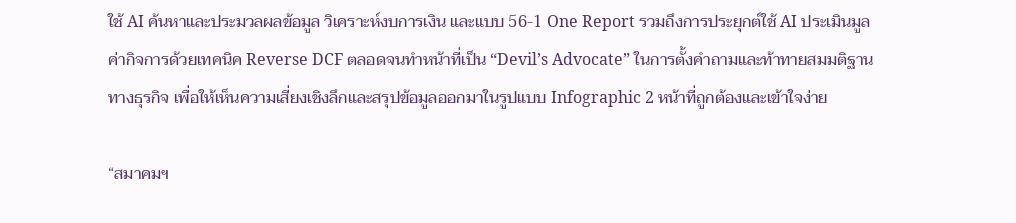ใช้ AI ค้นหาและประมวลผลข้อมูล วิเคราะห์งบการเงิน และแบบ 56-1 One Report รวมถึงการประยุกต์ใช้ AI ประเมินมูลค่ากิจการด้วยเทคนิค Reverse DCF ตลอดจนทำหน้าที่เป็น “Devil’s Advocate” ในการตั้งคำถามและท้าทายสมมติฐานทางธุรกิจ เพื่อให้เห็นความเสี่ยงเชิงลึกและสรุปข้อมูลออกมาในรูปแบบ Infographic 2 หน้าที่ถูกต้องและเข้าใจง่าย

“สมาคมฯ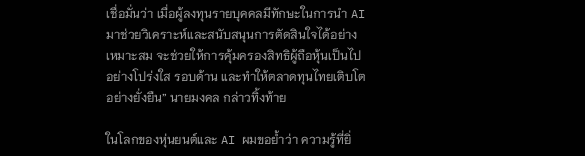เชื่อมั่นว่า เมื่อผู้ลงทุนรายบุคคลมีทักษะในการนำ AI มาช่วยวิเคราะห์และสนับสนุนการตัดสินใจได้อย่างเหมาะสม จะช่วยให้การคุ้มครองสิทธิผู้ถือหุ้นเป็นไปอย่างโปร่งใส รอบด้าน และทำให้ตลาดทุนไทยเติบโตอย่างยั่งยืน” นายมงคล กล่าวทิ้งท้าย

ในโลกของหุ่นยนต์และ AI ผมขอย้ำว่า ความรู้ที่ยิ่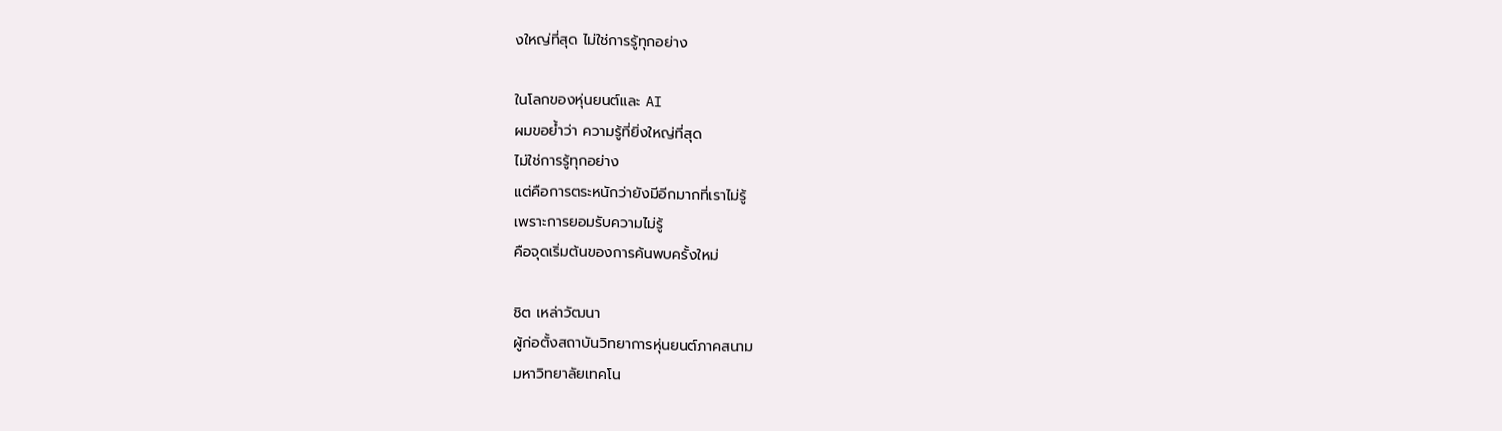งใหญ่ที่สุด ไม่ใช่การรู้ทุกอย่าง

ในโลกของหุ่นยนต์และ AI
ผมขอย้ำว่า ความรู้ที่ยิ่งใหญ่ที่สุด
ไม่ใช่การรู้ทุกอย่าง
แต่คือการตระหนักว่ายังมีอีกมากที่เราไม่รู้
เพราะการยอมรับความไม่รู้
คือจุดเริ่มต้นของการค้นพบครั้งใหม่

ชิต เหล่าวัฒนา
ผู้ก่อตั้งสถาบันวิทยาการหุ่นยนต์ภาคสนาม
มหาวิทยาลัยเทคโน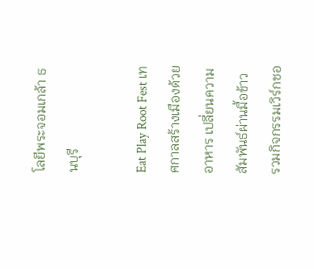โลยีพระจอมเกล้า ธนบุรี

Eat Play Root Fest เทศกาลสร้างเมืองด้วยอาหาร เปลี่ยนความสัมพันธ์ผ่านมื้อข้าว รวมกิจกรรมเวิร์กชอ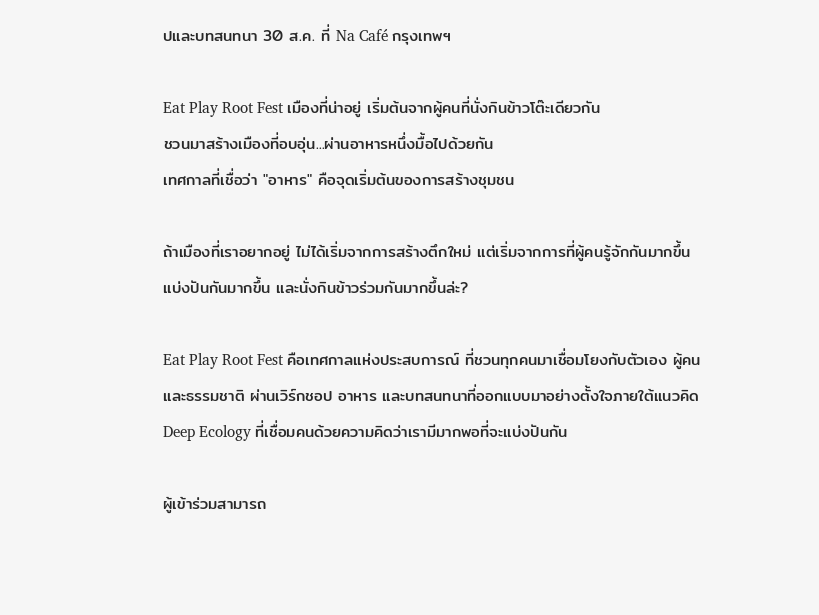ปและบทสนทนา 30 ส.ค. ที่ Na Café กรุงเทพฯ

Eat Play Root Fest เมืองที่น่าอยู่ เริ่มต้นจากผู้คนที่นั่งกินข้าวโต๊ะเดียวกัน
ชวนมาสร้างเมืองที่อบอุ่น...ผ่านอาหารหนึ่งมื้อไปด้วยกัน
เทศกาลที่เชื่อว่า "อาหาร" คือจุดเริ่มต้นของการสร้างชุมชน

ถ้าเมืองที่เราอยากอยู่ ไม่ได้เริ่มจากการสร้างตึกใหม่ แต่เริ่มจากการที่ผู้คนรู้จักกันมากขึ้น แบ่งปันกันมากขึ้น และนั่งกินข้าวร่วมกันมากขึ้นล่ะ?

Eat Play Root Fest คือเทศกาลแห่งประสบการณ์ ที่ชวนทุกคนมาเชื่อมโยงกับตัวเอง ผู้คน และธรรมชาติ ผ่านเวิร์กชอป อาหาร และบทสนทนาที่ออกแบบมาอย่างตั้งใจภายใต้แนวคิด Deep Ecology ที่เชื่อมคนด้วยความคิดว่าเรามีมากพอที่จะแบ่งปันกัน

ผู้เข้าร่วมสามารถ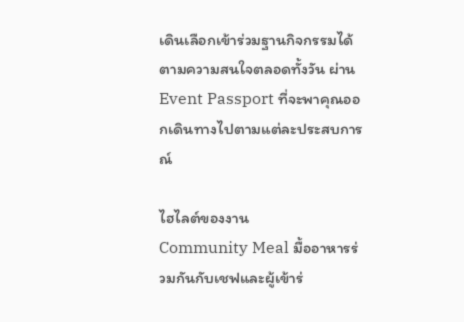เดินเลือกเข้าร่วมฐานกิจกรรมได้ตามความสนใจตลอดทั้งวัน ผ่าน Event Passport ที่จะพาคุณออกเดินทางไปตามแต่ละประสบการณ์

ไฮไลต์ของงาน
Community Meal มื้ออาหารร่วมกันกับเชฟและผู้เข้าร่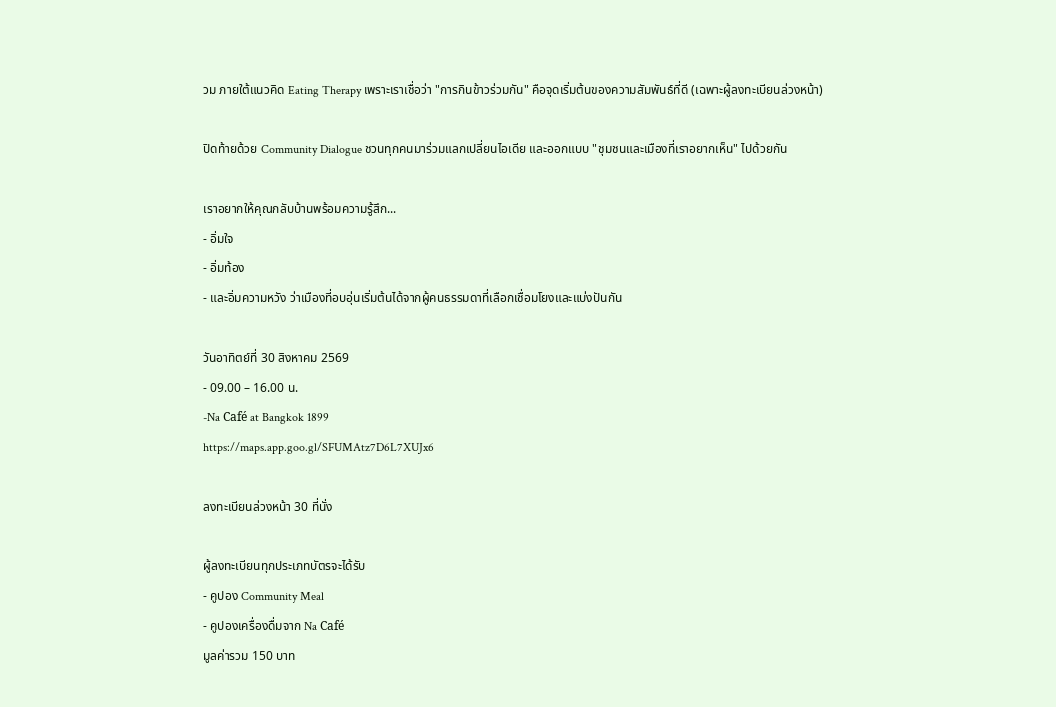วม ภายใต้แนวคิด Eating Therapy เพราะเราเชื่อว่า "การกินข้าวร่วมกัน" คือจุดเริ่มต้นของความสัมพันธ์ที่ดี (เฉพาะผู้ลงทะเบียนล่วงหน้า)

ปิดท้ายด้วย Community Dialogue ชวนทุกคนมาร่วมแลกเปลี่ยนไอเดีย และออกแบบ "ชุมชนและเมืองที่เราอยากเห็น" ไปด้วยกัน

เราอยากให้คุณกลับบ้านพร้อมความรู้สึก...
- อิ่มใจ
- อิ่มท้อง
- และอิ่มความหวัง ว่าเมืองที่อบอุ่นเริ่มต้นได้จากผู้คนธรรมดาที่เลือกเชื่อมโยงและแบ่งปันกัน

วันอาทิตย์ที่ 30 สิงหาคม 2569
- 09.00 – 16.00 น.
-Na Café at Bangkok 1899
https://maps.app.goo.gl/SFUMAtz7D6L7XUJx6

ลงทะเบียนล่วงหน้า 30 ที่นั่ง

ผู้ลงทะเบียนทุกประเภทบัตรจะได้รับ
- คูปอง Community Meal
- คูปองเครื่องดื่มจาก Na Café
มูลค่ารวม 150 บาท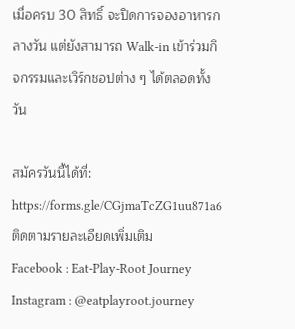เมื่อครบ 30 สิทธิ์ จะปิดการจองอาหารกลางวัน แต่ยังสามารถ Walk-in เข้าร่วมกิจกรรมและเวิร์กชอปต่าง ๆ ได้ตลอดทั้งวัน

สมัครวันนี้ได้ที่: https://forms.gle/CGjmaTcZG1uu871a6
ติดตามรายละเอียดเพิ่มเติม
Facebook : Eat-Play-Root Journey
Instagram : @eatplayroot.journey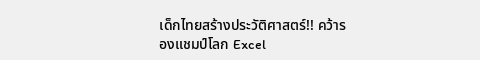เด็กไทยสร้างประวัติศาสตร์!! คว้ารองแชมป์โลก Excel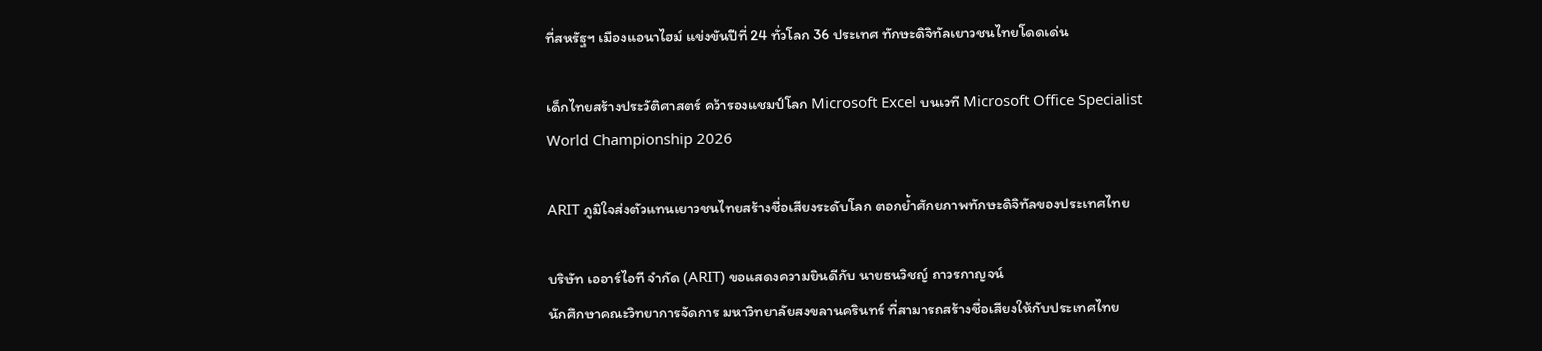ที่สหรัฐฯ เมืองแอนาไฮม์ แข่งขันปีที่ 24 ทั่วโลก 36 ประเทศ ทักษะดิจิทัลเยาวชนไทยโดดเด่น

เด็กไทยสร้างประวัติศาสตร์ คว้ารองแชมป์โลก Microsoft Excel บนเวที Microsoft Office Specialist
World Championship 2026

ARIT ภูมิใจส่งตัวแทนเยาวชนไทยสร้างชื่อเสียงระดับโลก ตอกย้ำศักยภาพทักษะดิจิทัลของประเทศไทย

บริษัท เออาร์ไอที จำกัด (ARIT) ขอแสดงความยินดีกับ นายธนวิชญ์ ถาวรกาญจน์
นักศึกษาคณะวิทยาการจัดการ มหาวิทยาลัยสงขลานครินทร์ ที่สามารถสร้างชื่อเสียงให้กับประเทศไทย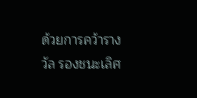ด้วยการคว้ารางวัล รองชนะเลิศ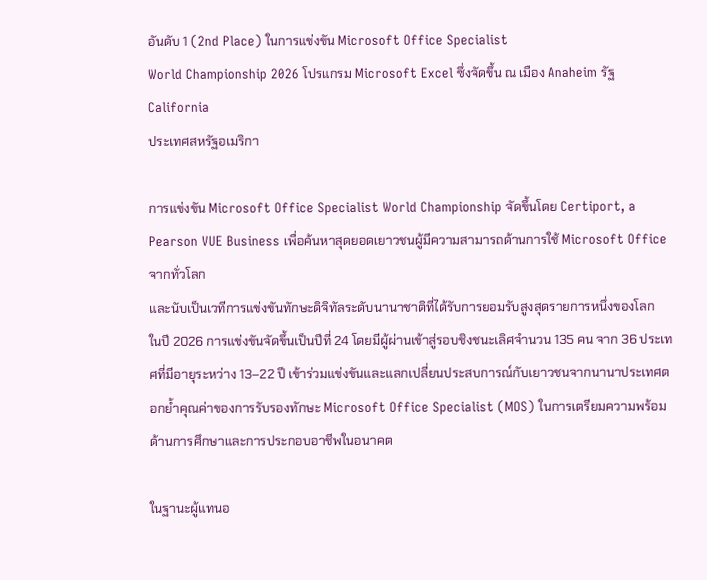อันดับ 1 (2nd Place) ในการแข่งขัน Microsoft Office Specialist
World Championship 2026 โปรแกรม Microsoft Excel ซึ่งจัดขึ้น ณ เมือง Anaheim รัฐ California
ประเทศสหรัฐอเมริกา

การแข่งขัน Microsoft Office Specialist World Championship จัดขึ้นโดย Certiport, a Pearson VUE Business เพื่อค้นหาสุดยอดเยาวชนผู้มีความสามารถด้านการใช้ Microsoft Office จากทั่วโลก
และนับเป็นเวทีการแข่งขันทักษะดิจิทัลระดับนานาชาติที่ได้รับการยอมรับสูงสุดรายการหนึ่งของโลก
ในปี 2026 การแข่งขันจัดขึ้นเป็นปีที่ 24 โดยมีผู้ผ่านเข้าสู่รอบชิงชนะเลิศจำนวน 135 คน จาก 36 ประเทศที่มีอายุระหว่าง 13–22 ปี เข้าร่วมแข่งขันและแลกเปลี่ยนประสบการณ์กับเยาวชนจากนานาประเทศตอกย้ำคุณค่าของการรับรองทักษะ Microsoft Office Specialist (MOS) ในการเตรียมความพร้อมด้านการศึกษาและการประกอบอาชีพในอนาคต

ในฐานะผู้แทนอ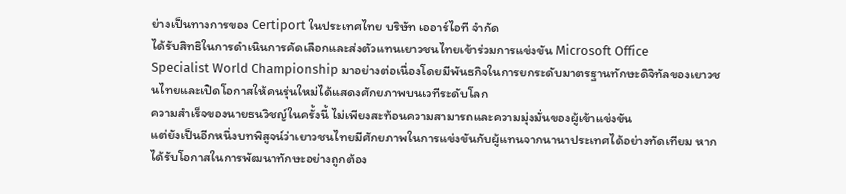ย่างเป็นทางการของ Certiport ในประเทศไทย บริษัท เออาร์ไอที จำกัด
ได้รับสิทธิในการดำเนินการคัดเลือกและส่งตัวแทนเยาวชนไทยเข้าร่วมการแข่งขัน Microsoft Office
Specialist World Championship มาอย่างต่อเนื่องโดยมีพันธกิจในการยกระดับมาตรฐานทักษะดิจิทัลของเยาวชนไทยและเปิดโอกาสให้คนรุ่นใหม่ได้แสดงศักยภาพบนเวทีระดับโลก
ความสำเร็จของนายธนวิชญ์ในครั้งนี้ ไม่เพียงสะท้อนความสามารถและความมุ่งมั่นของผู้เข้าแข่งขัน
แต่ยังเป็นอีกหนึ่งบทพิสูจน์ว่าเยาวชนไทยมีศักยภาพในการแข่งขันกับผู้แทนจากนานาประเทศได้อย่างทัดเทียม หากได้รับโอกาสในการพัฒนาทักษะอย่างถูกต้อง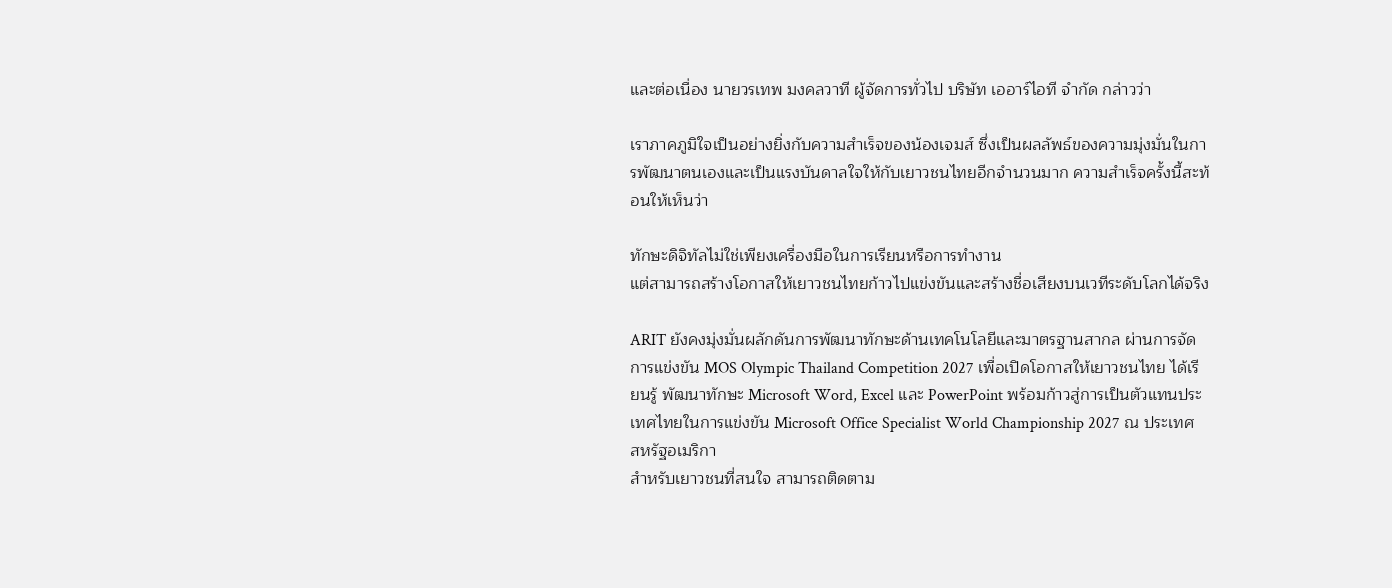และต่อเนื่อง นายวรเทพ มงคลวาที ผู้จัดการทั่วไป บริษัท เออาร์ไอที จำกัด กล่าวว่า

เราภาคภูมิใจเป็นอย่างยิ่งกับความสำเร็จของน้องเจมส์ ซึ่งเป็นผลลัพธ์ของความมุ่งมั่นในการพัฒนาตนเองและเป็นแรงบันดาลใจให้กับเยาวชนไทยอีกจำนวนมาก ความสำเร็จครั้งนี้สะท้อนให้เห็นว่า

ทักษะดิจิทัลไม่ใช่เพียงเครื่องมือในการเรียนหรือการทำงาน
แต่สามารถสร้างโอกาสให้เยาวชนไทยก้าวไปแข่งขันและสร้างชื่อเสียงบนเวทีระดับโลกได้จริง

ARIT ยังคงมุ่งมั่นผลักดันการพัฒนาทักษะด้านเทคโนโลยีและมาตรฐานสากล ผ่านการจัดการแข่งขัน MOS Olympic Thailand Competition 2027 เพื่อเปิดโอกาสให้เยาวชนไทย ได้เรียนรู้ พัฒนาทักษะ Microsoft Word, Excel และ PowerPoint พร้อมก้าวสู่การเป็นตัวแทนประเทศไทยในการแข่งขัน Microsoft Office Specialist World Championship 2027 ณ ประเทศสหรัฐอเมริกา
สำหรับเยาวชนที่สนใจ สามารถติดตาม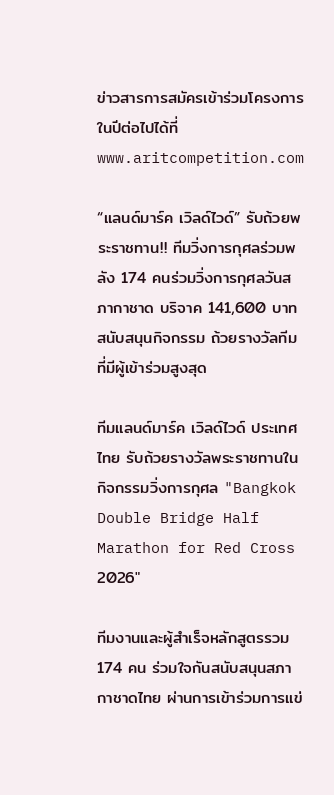ข่าวสารการสมัครเข้าร่วมโครงการในปีต่อไปได้ที่
www.aritcompetition.com

“แลนด์มาร์ค เวิลด์ไวด์” รับถ้วยพระราชทาน!! ทีมวิ่งการกุศลร่วมพลัง 174 คนร่วมวิ่งการกุศลวันสภากาชาด บริจาค 141,600 บาท สนับสนุนกิจกรรม ถ้วยรางวัลทีมที่มีผู้เข้าร่วมสูงสุด

ทีมแลนด์มาร์ค เวิลด์ไวด์ ประเทศไทย รับถ้วยรางวัลพระราชทานในกิจกรรมวิ่งการกุศล "Bangkok Double Bridge Half Marathon for Red Cross 2026"

ทีมงานและผู้สำเร็จหลักสูตรรวม 174 คน ร่วมใจกันสนับสนุนสภากาชาดไทย ผ่านการเข้าร่วมการแข่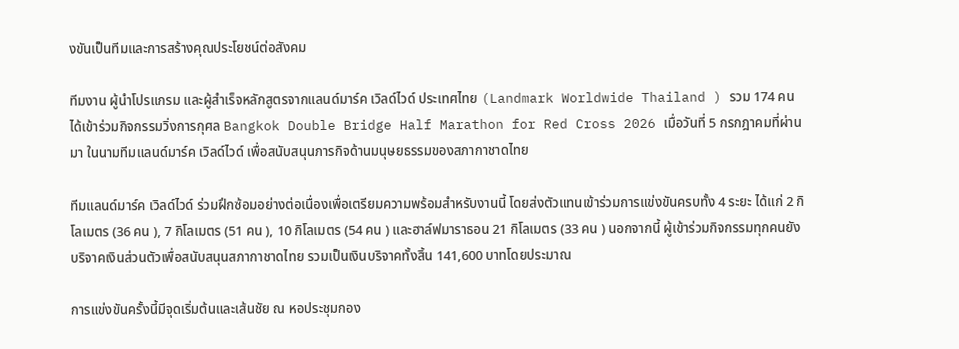งขันเป็นทีมและการสร้างคุณประโยชน์ต่อสังคม

ทีมงาน ผู้นำโปรแกรม และผู้สำเร็จหลักสูตรจากแลนด์มาร์ค เวิลด์ไวด์ ประเทศไทย (Landmark Worldwide Thailand ) รวม 174 คน ได้เข้าร่วมกิจกรรมวิ่งการกุศล Bangkok Double Bridge Half Marathon for Red Cross 2026 เมื่อวันที่ 5 กรกฎาคมที่ผ่านมา ในนามทีมแลนด์มาร์ค เวิลด์ไวด์ เพื่อสนับสนุนภารกิจด้านมนุษยธรรมของสภากาชาดไทย

ทีมแลนด์มาร์ค เวิลด์ไวด์ ร่วมฝึกซ้อมอย่างต่อเนื่องเพื่อเตรียมความพร้อมสำหรับงานนี้ โดยส่งตัวแทนเข้าร่วมการแข่งขันครบทั้ง 4 ระยะ ได้แก่ 2 กิโลเมตร (36 คน ), 7 กิโลเมตร (51 คน ), 10 กิโลเมตร (54 คน ) และฮาล์ฟมาราธอน 21 กิโลเมตร (33 คน ) นอกจากนี้ ผู้เข้าร่วมกิจกรรมทุกคนยังบริจาคเงินส่วนตัวเพื่อสนับสนุนสภากาชาดไทย รวมเป็นเงินบริจาคทั้งสิ้น 141,600 บาทโดยประมาณ

การแข่งขันครั้งนี้มีจุดเริ่มต้นและเส้นชัย ณ หอประชุมกอง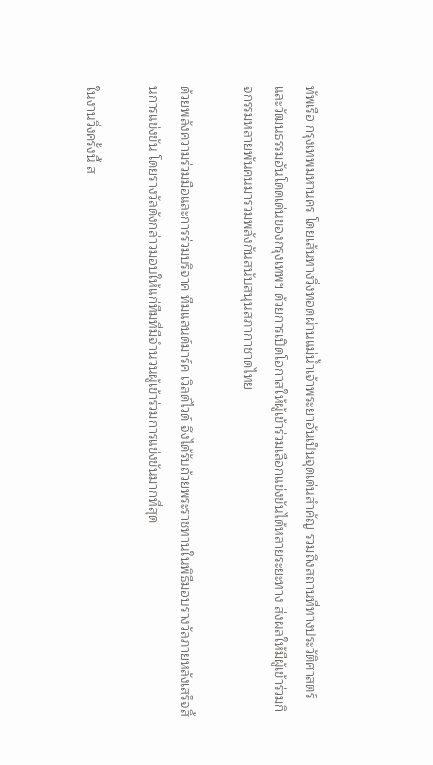ทัพเรือ กรุงเทพมหานคร โดยเส้นทางวิ่งทอดผ่านแม่น้ำเจ้าพระยาอันเป็นจุดเด่นสำคัญ รวมถึงสถานที่ทางประวัติศาสตร์และวัฒนธรรมอันโดดเด่นของกรุงเทพฯ ด้วยการเปิดโอกาสให้ผู้เข้าร่วมเลือกแข่งขันได้หลายระยะทาง ส่งผลให้มีผู้เข้าร่วมกิจกรรมหลายพันคนมารวมพลังกันสนับสนุนสภากาชาดไทย

ด้วยพลังความร่วมมือและการร่วมบริจาค ทีมแลนด์มาร์ค เวิลด์ไวด์ จึงได้รับถ้วยพระราชทานในพิธีมอบรางวัลภายหลังเสร็จสิ้นการแข่งขัน โดยรางวัลดังกล่าวมอบให้แก่ทีมที่มีจำนวนผู้เข้าร่วมการแข่งขันมากที่สุด

ในงานวิ่งครั้งนี้ ส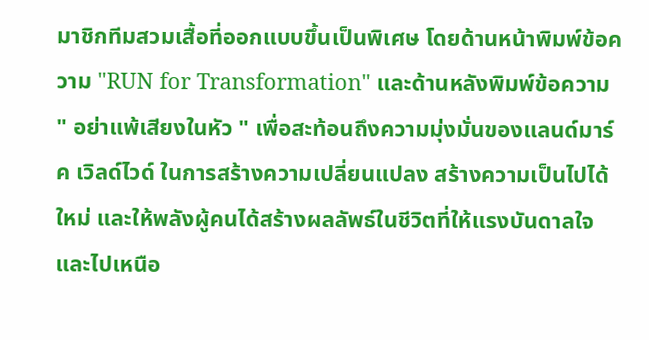มาชิกทีมสวมเสื้อที่ออกแบบขึ้นเป็นพิเศษ โดยด้านหน้าพิมพ์ข้อความ "RUN for Transformation" และด้านหลังพิมพ์ข้อความ " อย่าแพ้เสียงในหัว " เพื่อสะท้อนถึงความมุ่งมั่นของแลนด์มาร์ค เวิลด์ไวด์ ในการสร้างความเปลี่ยนแปลง สร้างความเป็นไปได้ใหม่ และให้พลังผู้คนได้สร้างผลลัพธ์ในชีวิตที่ให้แรงบันดาลใจและไปเหนือ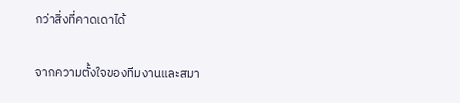กว่าสิ่งที่คาดเดาได้

จากความตั้งใจของทีมงานและสมา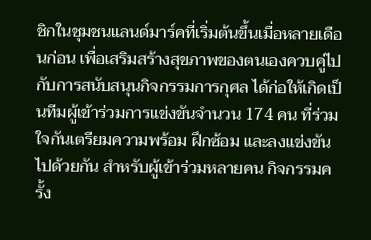ชิกในชุมชนแลนด์มาร์คที่เริ่มต้นขึ้นเมื่อหลายเดือนก่อน เพื่อเสริมสร้างสุขภาพของตนเองควบคู่ไปกับการสนับสนุนกิจกรรมการกุศล ได้ก่อให้เกิดเป็นทีมผู้เข้าร่วมการแข่งขันจำนวน 174 คน ที่ร่วมใจกันเตรียมความพร้อม ฝึกซ้อม และลงแข่งขันไปด้วยกัน สำหรับผู้เข้าร่วมหลายคน กิจกรรมครั้ง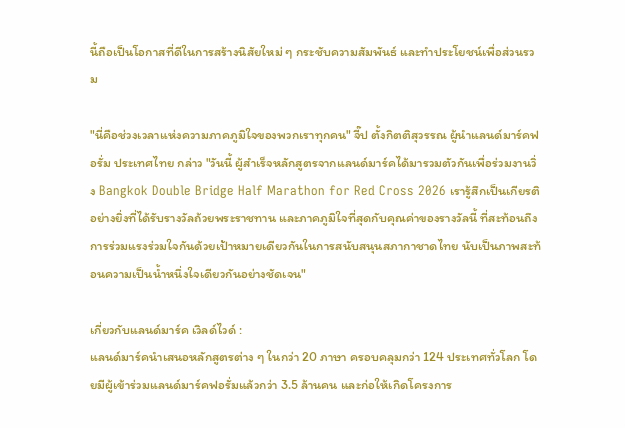นี้ถือเป็นโอกาสที่ดีในการสร้างนิสัยใหม่ ๆ กระชับความสัมพันธ์ และทำประโยชน์เพื่อส่วนรวม

"นี่คือช่วงเวลาแห่งความภาคภูมิใจของพวกเราทุกคน" จี๊ป ตั้งกิตติสุวรรณ ผู้นำแลนด์มาร์คฟอรั่ม ประเทศไทย กล่าว "วันนี้ ผู้สำเร็จหลักสูตรจากแลนด์มาร์คได้มารวมตัวกันเพื่อร่วมงานวิ่ง Bangkok Double Bridge Half Marathon for Red Cross 2026 เรารู้สึกเป็นเกียรติอย่างยิ่งที่ได้รับรางวัลถ้วยพระราชทาน และภาคภูมิใจที่สุดกับคุณค่าของรางวัลนี้ ที่สะท้อนถึงการร่วมแรงร่วมใจกันด้วยเป้าหมายเดียวกันในการสนับสนุนสภากาชาดไทย นับเป็นภาพสะท้อนความเป็นน้ำหนึ่งใจเดียวกันอย่างชัดเจน"

เกี่ยวกับแลนด์มาร์ค เวิลด์ไวด์ :
แลนด์มาร์คนำเสนอหลักสูตรต่าง ๆ ในกว่า 20 ภาษา ครอบคลุมกว่า 124 ประเทศทั่วโลก โดยมีผู้เข้าร่วมแลนด์มาร์คฟอรั่มแล้วกว่า 3.5 ล้านคน และก่อให้เกิดโครงการ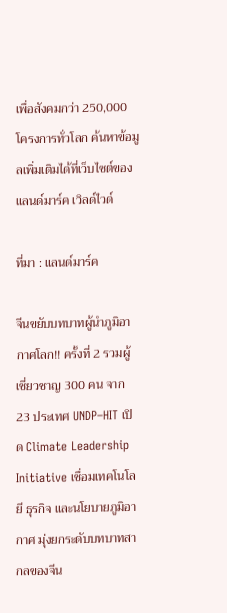เพื่อสังคมกว่า 250,000 โครงการทั่วโลก ค้นหาข้อมูลเพิ่มเติมได้ที่เว็บไซต์ของแลนด์มาร์ค เวิลด์ไวด์

ที่มา : แลนด์มาร์ค

จีนขยับบทบาทผู้นำภูมิอากาศโลก!! ครั้งที่ 2 รวมผู้เชี่ยวชาญ 300 คน จาก 23 ประเทศ UNDP–HIT เปิด Climate Leadership Initiative เชื่อมเทคโนโลยี ธุรกิจ และนโยบายภูมิอากาศ มุ่งยกระดับบทบาทสากลของจีน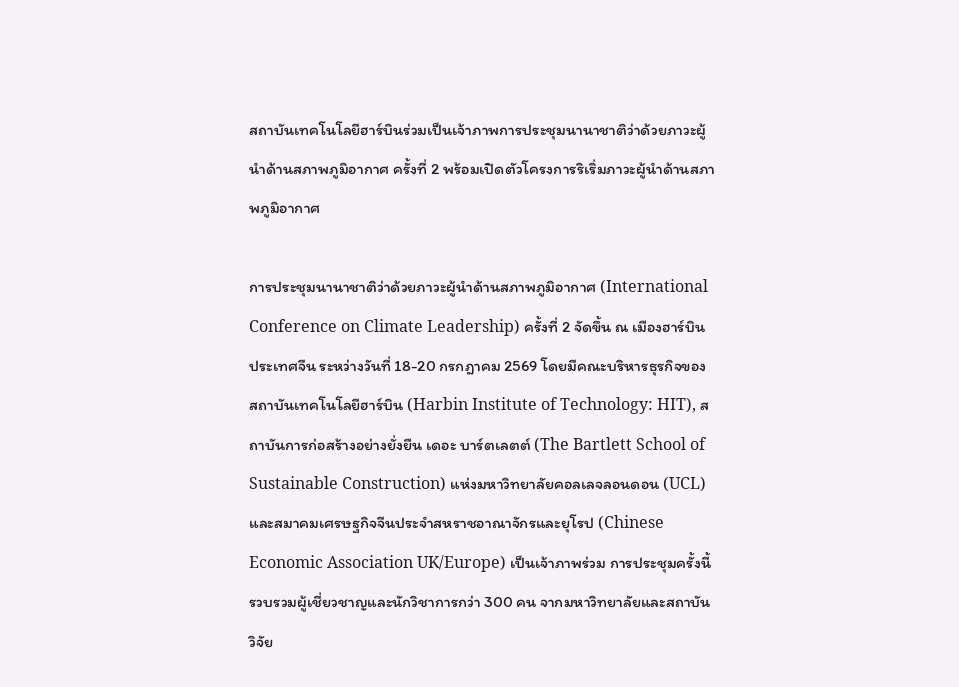สถาบันเทคโนโลยีฮาร์บินร่วมเป็นเจ้าภาพการประชุมนานาชาติว่าด้วยภาวะผู้นำด้านสภาพภูมิอากาศ ครั้งที่ 2 พร้อมเปิดตัวโครงการริเริ่มภาวะผู้นำด้านสภาพภูมิอากาศ

การประชุมนานาชาติว่าด้วยภาวะผู้นำด้านสภาพภูมิอากาศ (International Conference on Climate Leadership) ครั้งที่ 2 จัดขึ้น ณ เมืองฮาร์บิน ประเทศจีน ระหว่างวันที่ 18-20 กรกฎาคม 2569 โดยมีคณะบริหารธุรกิจของสถาบันเทคโนโลยีฮาร์บิน (Harbin Institute of Technology: HIT), สถาบันการก่อสร้างอย่างยั่งยืน เดอะ บาร์ตเลตต์ (The Bartlett School of Sustainable Construction) แห่งมหาวิทยาลัยคอลเลจลอนดอน (UCL) และสมาคมเศรษฐกิจจีนประจำสหราชอาณาจักรและยุโรป (Chinese Economic Association UK/Europe) เป็นเจ้าภาพร่วม การประชุมครั้งนี้รวบรวมผู้เชี่ยวชาญและนักวิชาการกว่า 300 คน จากมหาวิทยาลัยและสถาบันวิจัย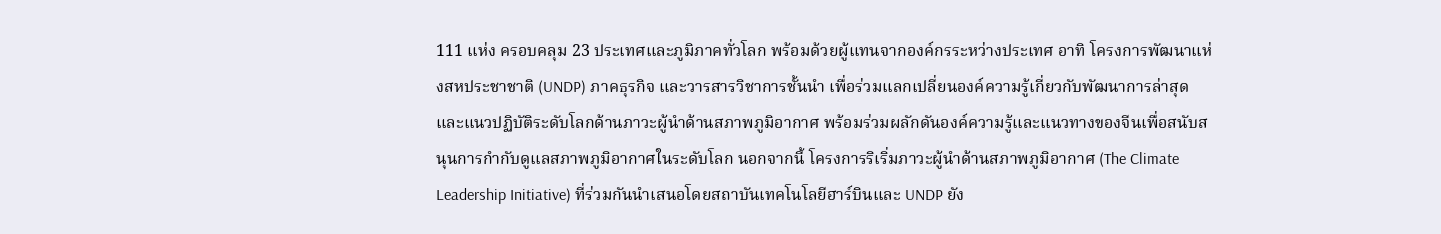111 แห่ง ครอบคลุม 23 ประเทศและภูมิภาคทั่วโลก พร้อมด้วยผู้แทนจากองค์กรระหว่างประเทศ อาทิ โครงการพัฒนาแห่งสหประชาชาติ (UNDP) ภาคธุรกิจ และวารสารวิชาการชั้นนำ เพื่อร่วมแลกเปลี่ยนองค์ความรู้เกี่ยวกับพัฒนาการล่าสุดและแนวปฏิบัติระดับโลกด้านภาวะผู้นำด้านสภาพภูมิอากาศ พร้อมร่วมผลักดันองค์ความรู้และแนวทางของจีนเพื่อสนับสนุนการกำกับดูแลสภาพภูมิอากาศในระดับโลก นอกจากนี้ โครงการริเริ่มภาวะผู้นำด้านสภาพภูมิอากาศ (The Climate Leadership Initiative) ที่ร่วมกันนำเสนอโดยสถาบันเทคโนโลยีฮาร์บินและ UNDP ยัง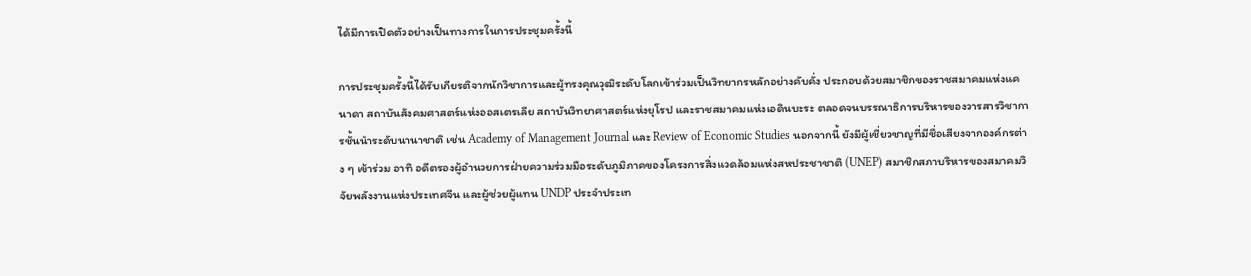ได้มีการเปิดตัวอย่างเป็นทางการในการประชุมครั้งนี้

การประชุมครั้งนี้ได้รับเกียรติจากนักวิชาการและผู้ทรงคุณวุฒิระดับโลกเข้าร่วมเป็นวิทยากรหลักอย่างคับคั่ง ประกอบด้วยสมาชิกของราชสมาคมแห่งแคนาดา สถาบันสังคมศาสตร์แห่งออสเตรเลีย สถาบันวิทยาศาสตร์แห่งยุโรป และราชสมาคมแห่งเอดินบะระ ตลอดจนบรรณาธิการบริหารของวารสารวิชาการชั้นนำระดับนานาชาติ เช่น Academy of Management Journal และ Review of Economic Studies นอกจากนี้ ยังมีผู้เชี่ยวชาญที่มีชื่อเสียงจากองค์กรต่าง ๆ เข้าร่วม อาทิ อดีตรองผู้อำนวยการฝ่ายความร่วมมือระดับภูมิภาคของโครงการสิ่งแวดล้อมแห่งสหประชาชาติ (UNEP) สมาชิกสภาบริหารของสมาคมวิจัยพลังงานแห่งประเทศจีน และผู้ช่วยผู้แทน UNDP ประจำประเท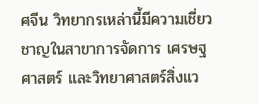ศจีน วิทยากรเหล่านี้มีความเชี่ยวชาญในสาขาการจัดการ เศรษฐศาสตร์ และวิทยาศาสตร์สิ่งแว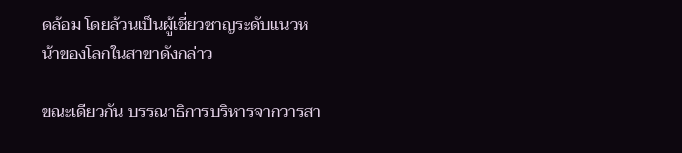ดล้อม โดยล้วนเป็นผู้เชี่ยวชาญระดับแนวหน้าของโลกในสาขาดังกล่าว

ขณะเดียวกัน บรรณาธิการบริหารจากวารสา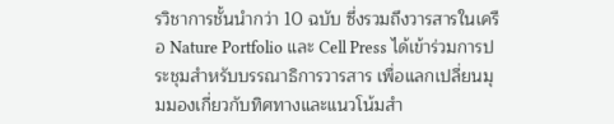รวิชาการชั้นนำกว่า 10 ฉบับ ซึ่งรวมถึงวารสารในเครือ Nature Portfolio และ Cell Press ได้เข้าร่วมการประชุมสำหรับบรรณาธิการวารสาร เพื่อแลกเปลี่ยนมุมมองเกี่ยวกับทิศทางและแนวโน้มสำ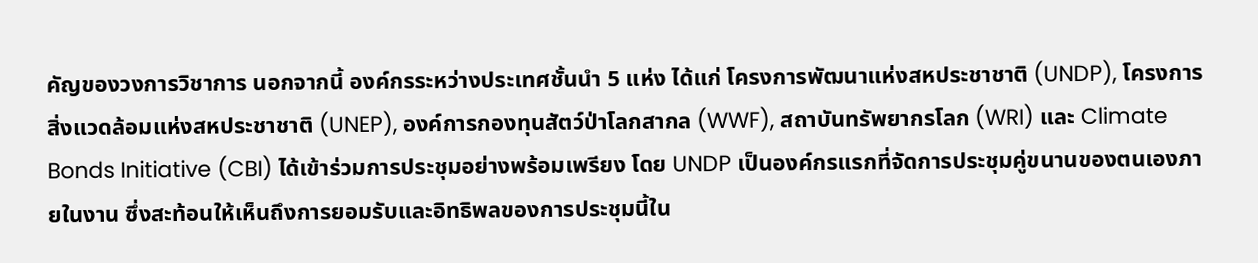คัญของวงการวิชาการ นอกจากนี้ องค์กรระหว่างประเทศชั้นนำ 5 แห่ง ได้แก่ โครงการพัฒนาแห่งสหประชาชาติ (UNDP), โครงการสิ่งแวดล้อมแห่งสหประชาชาติ (UNEP), องค์การกองทุนสัตว์ป่าโลกสากล (WWF), สถาบันทรัพยากรโลก (WRI) และ Climate Bonds Initiative (CBI) ได้เข้าร่วมการประชุมอย่างพร้อมเพรียง โดย UNDP เป็นองค์กรแรกที่จัดการประชุมคู่ขนานของตนเองภายในงาน ซึ่งสะท้อนให้เห็นถึงการยอมรับและอิทธิพลของการประชุมนี้ใน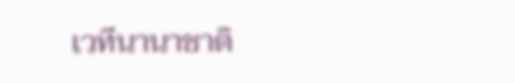เวทีนานาชาติ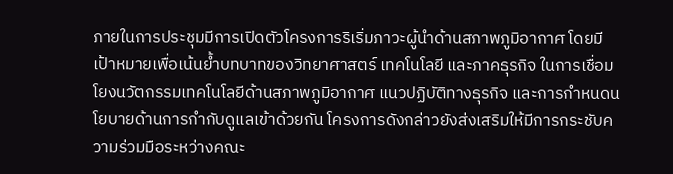ภายในการประชุมมีการเปิดตัวโครงการริเริ่มภาวะผู้นำด้านสภาพภูมิอากาศ โดยมีเป้าหมายเพื่อเน้นย้ำบทบาทของวิทยาศาสตร์ เทคโนโลยี และภาคธุรกิจ ในการเชื่อมโยงนวัตกรรมเทคโนโลยีด้านสภาพภูมิอากาศ แนวปฏิบัติทางธุรกิจ และการกำหนดนโยบายด้านการกำกับดูแลเข้าด้วยกัน โครงการดังกล่าวยังส่งเสริมให้มีการกระชับความร่วมมือระหว่างคณะ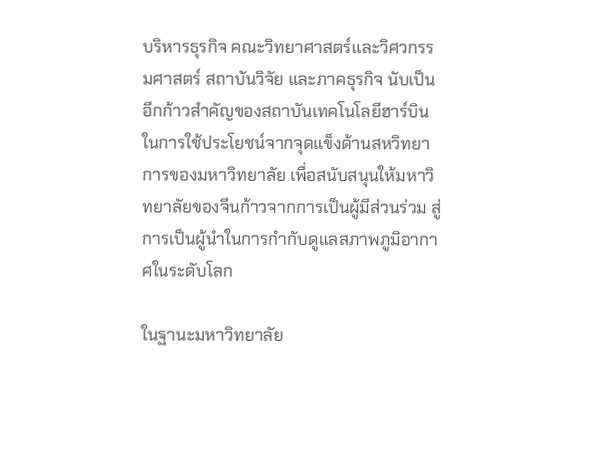บริหารธุรกิจ คณะวิทยาศาสตร์และวิศวกรรมศาสตร์ สถาบันวิจัย และภาคธุรกิจ นับเป็นอีกก้าวสำคัญของสถาบันเทคโนโลยีฮาร์บินในการใช้ประโยชน์จากจุดแข็งด้านสหวิทยาการของมหาวิทยาลัย เพื่อสนับสนุนให้มหาวิทยาลัยของจีนก้าวจากการเป็นผู้มีส่วนร่วม สู่การเป็นผู้นำในการกำกับดูแลสภาพภูมิอากาศในระดับโลก

ในฐานะมหาวิทยาลัย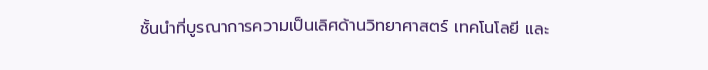ชั้นนำที่บูรณาการความเป็นเลิศด้านวิทยาศาสตร์ เทคโนโลยี และ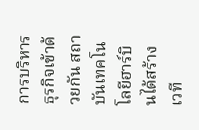การบริหารธุรกิจเข้าด้วยกัน สถาบันเทคโนโลยีฮาร์บินได้สร้างเวที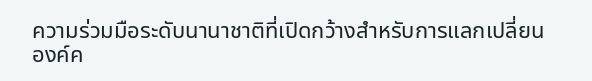ความร่วมมือระดับนานาชาติที่เปิดกว้างสำหรับการแลกเปลี่ยนองค์ค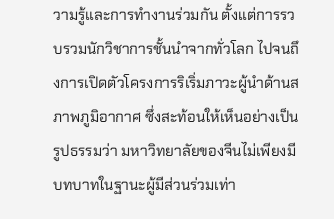วามรู้และการทำงานร่วมกัน ตั้งแต่การรวบรวมนักวิชาการชั้นนำจากทั่วโลก ไปจนถึงการเปิดตัวโครงการริเริ่มภาวะผู้นำด้านสภาพภูมิอากาศ ซึ่งสะท้อนให้เห็นอย่างเป็นรูปธรรมว่า มหาวิทยาลัยของจีนไม่เพียงมีบทบาทในฐานะผู้มีส่วนร่วมเท่า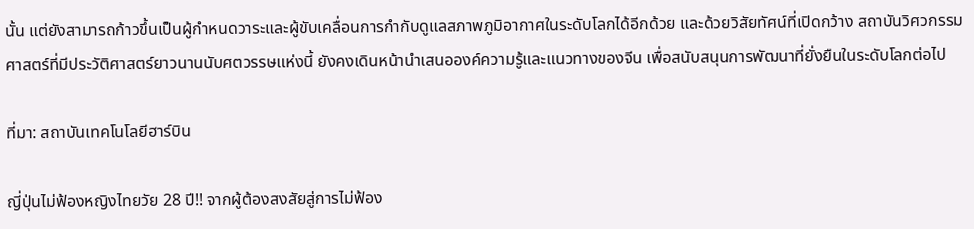นั้น แต่ยังสามารถก้าวขึ้นเป็นผู้กำหนดวาระและผู้ขับเคลื่อนการกำกับดูแลสภาพภูมิอากาศในระดับโลกได้อีกด้วย และด้วยวิสัยทัศน์ที่เปิดกว้าง สถาบันวิศวกรรมศาสตร์ที่มีประวัติศาสตร์ยาวนานนับศตวรรษแห่งนี้ ยังคงเดินหน้านำเสนอองค์ความรู้และแนวทางของจีน เพื่อสนับสนุนการพัฒนาที่ยั่งยืนในระดับโลกต่อไป

ที่มา: สถาบันเทคโนโลยีฮาร์บิน

ญี่ปุ่นไม่ฟ้องหญิงไทยวัย 28 ปี!! จากผู้ต้องสงสัยสู่การไม่ฟ้อง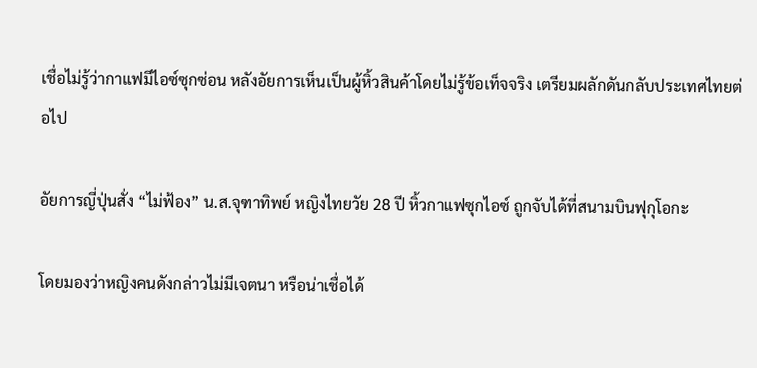เชื่อไม่รู้ว่ากาแฟมีไอซ์ซุกซ่อน หลังอัยการเห็นเป็นผู้หิ้วสินค้าโดยไม่รู้ข้อเท็จจริง เตรียมผลักดันกลับประเทศไทยต่อไป

อัยการญี่ปุ่นสั่ง “ไม่ฟ้อง” น.ส.จุฑาทิพย์ หญิงไทยวัย 28 ปี หิ้วกาแฟซุกไอซ์ ถูกจับได้ที่สนามบินฟุกุโอกะ

โดยมองว่าหญิงคนดังกล่าวไม่มีเจตนา หรือน่าเชื่อได้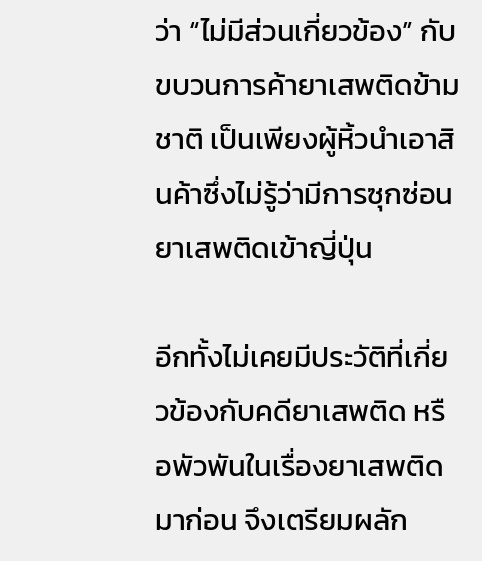ว่า “ไม่มีส่วนเกี่ยวข้อง” กับขบวนการค้ายาเสพติดข้ามชาติ เป็นเพียงผู้หิ้วนำเอาสินค้าซึ่งไม่รู้ว่ามีการซุกซ่อนยาเสพติดเข้าญี่ปุ่น

อีกทั้งไม่เคยมีประวัติที่เกี่ยวข้องกับคดียาเสพติด หรือพัวพันในเรื่องยาเสพติดมาก่อน จึงเตรียมผลัก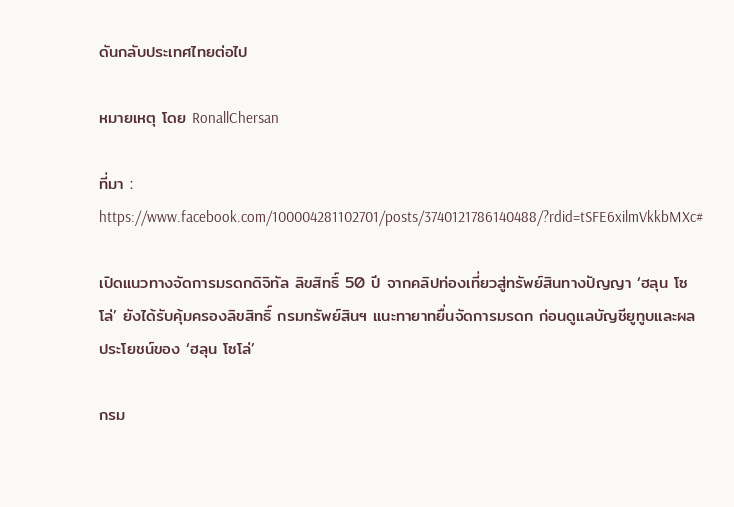ดันกลับประเทศไทยต่อไป

หมายเหตุ โดย RonallChersan

ที่มา : https://www.facebook.com/100004281102701/posts/3740121786140488/?rdid=tSFE6xilmVkkbMXc#

เปิดแนวทางจัดการมรดกดิจิทัล ลิขสิทธิ์ 50 ปี จากคลิปท่องเที่ยวสู่ทรัพย์สินทางปัญญา ‘ฮลุน โซโล่’ ยังได้รับคุ้มครองลิขสิทธิ์ กรมทรัพย์สินฯ แนะทายาทยื่นจัดการมรดก ก่อนดูแลบัญชียูทูบและผลประโยชน์ของ ‘ฮลุน โซโล่’

กรม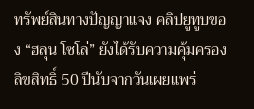ทรัพย์สินทางปัญญาแจง คลิปยูทูบของ “ฮลุน โซโล่” ยังได้รับความคุ้มครองลิขสิทธิ์ 50 ปีนับจากวันเผยแพร่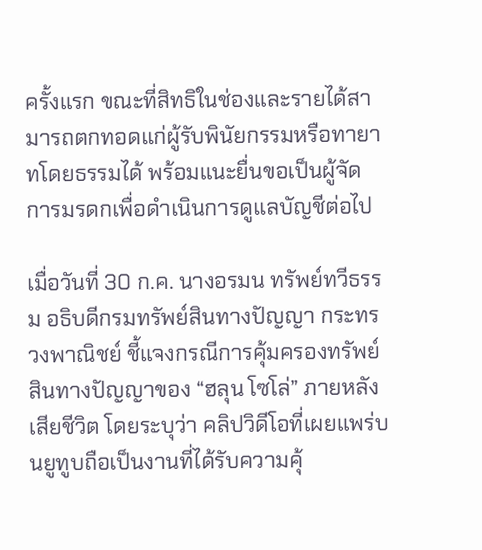ครั้งแรก ขณะที่สิทธิในช่องและรายได้สามารถตกทอดแก่ผู้รับพินัยกรรมหรือทายาทโดยธรรมได้ พร้อมแนะยื่นขอเป็นผู้จัดการมรดกเพื่อดำเนินการดูแลบัญชีต่อไป

เมื่อวันที่ 30 ก.ค. นางอรมน ทรัพย์ทวีธรรม อธิบดีกรมทรัพย์สินทางปัญญา กระทรวงพาณิชย์ ชี้แจงกรณีการคุ้มครองทรัพย์สินทางปัญญาของ “ฮลุน โซโล่” ภายหลังเสียชีวิต โดยระบุว่า คลิปวิดีโอที่เผยแพร่บนยูทูบถือเป็นงานที่ได้รับความคุ้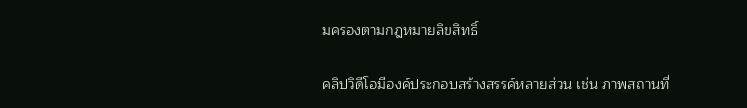มครองตามกฎหมายลิขสิทธิ์

คลิปวิดีโอมีองค์ประกอบสร้างสรรค์หลายส่วน เช่น ภาพสถานที่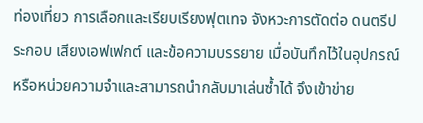ท่องเที่ยว การเลือกและเรียบเรียงฟุตเทจ จังหวะการตัดต่อ ดนตรีประกอบ เสียงเอฟเฟกต์ และข้อความบรรยาย เมื่อบันทึกไว้ในอุปกรณ์หรือหน่วยความจำและสามารถนำกลับมาเล่นซ้ำได้ จึงเข้าข่าย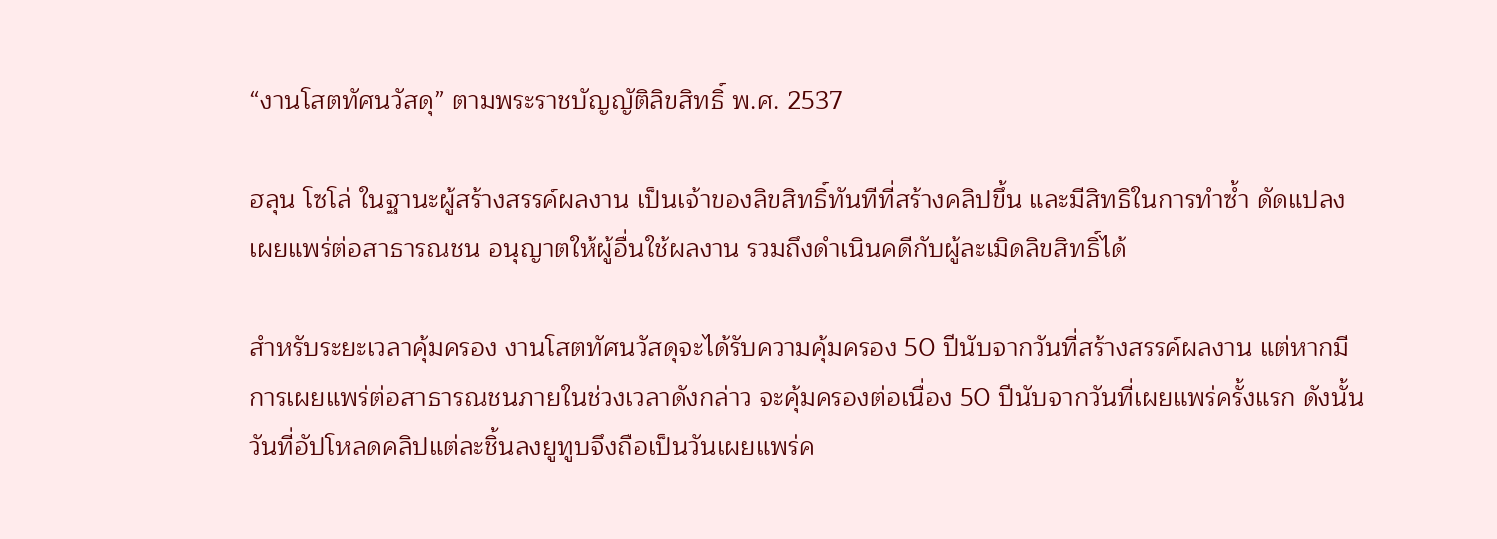“งานโสตทัศนวัสดุ” ตามพระราชบัญญัติลิขสิทธิ์ พ.ศ. 2537

ฮลุน โซโล่ ในฐานะผู้สร้างสรรค์ผลงาน เป็นเจ้าของลิขสิทธิ์ทันทีที่สร้างคลิปขึ้น และมีสิทธิในการทำซ้ำ ดัดแปลง เผยแพร่ต่อสาธารณชน อนุญาตให้ผู้อื่นใช้ผลงาน รวมถึงดำเนินคดีกับผู้ละเมิดลิขสิทธิ์ได้

สำหรับระยะเวลาคุ้มครอง งานโสตทัศนวัสดุจะได้รับความคุ้มครอง 50 ปีนับจากวันที่สร้างสรรค์ผลงาน แต่หากมีการเผยแพร่ต่อสาธารณชนภายในช่วงเวลาดังกล่าว จะคุ้มครองต่อเนื่อง 50 ปีนับจากวันที่เผยแพร่ครั้งแรก ดังนั้น วันที่อัปโหลดคลิปแต่ละชิ้นลงยูทูบจึงถือเป็นวันเผยแพร่ค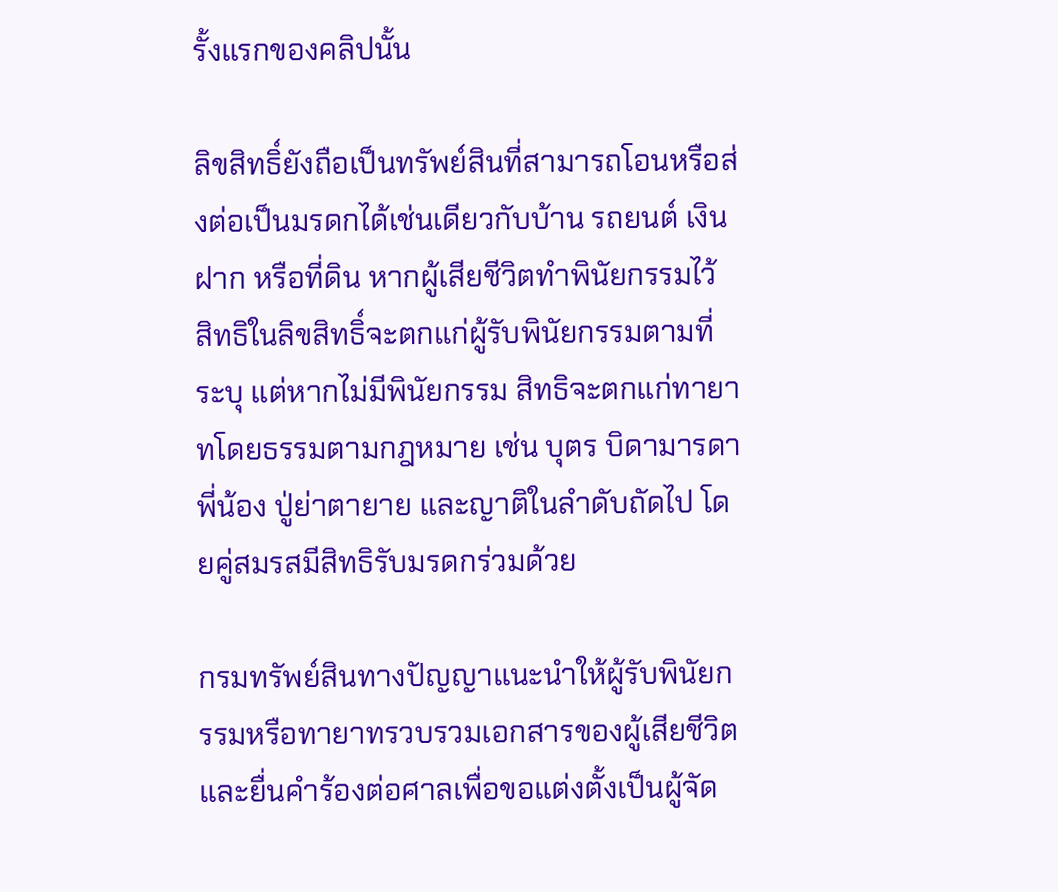รั้งแรกของคลิปนั้น

ลิขสิทธิ์ยังถือเป็นทรัพย์สินที่สามารถโอนหรือส่งต่อเป็นมรดกได้เช่นเดียวกับบ้าน รถยนต์ เงินฝาก หรือที่ดิน หากผู้เสียชีวิตทำพินัยกรรมไว้ สิทธิในลิขสิทธิ์จะตกแก่ผู้รับพินัยกรรมตามที่ระบุ แต่หากไม่มีพินัยกรรม สิทธิจะตกแก่ทายาทโดยธรรมตามกฎหมาย เช่น บุตร บิดามารดา พี่น้อง ปู่ย่าตายาย และญาติในลำดับถัดไป โดยคู่สมรสมีสิทธิรับมรดกร่วมด้วย

กรมทรัพย์สินทางปัญญาแนะนำให้ผู้รับพินัยกรรมหรือทายาทรวบรวมเอกสารของผู้เสียชีวิต และยื่นคำร้องต่อศาลเพื่อขอแต่งตั้งเป็นผู้จัด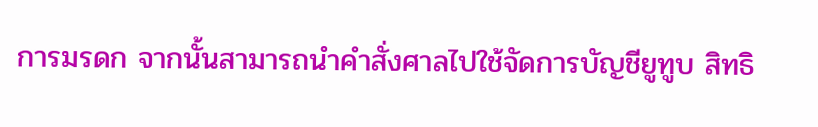การมรดก จากนั้นสามารถนำคำสั่งศาลไปใช้จัดการบัญชียูทูบ สิทธิ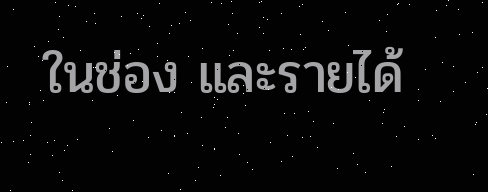ในช่อง และรายได้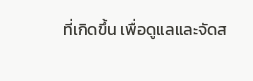ที่เกิดขึ้น เพื่อดูแลและจัดส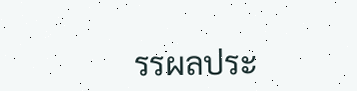รรผลประ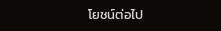โยชน์ต่อไป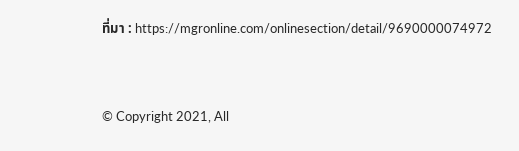ที่มา : https://mgronline.com/onlinesection/detail/9690000074972


© Copyright 2021, All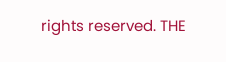rights reserved. THE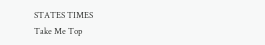STATES TIMES
Take Me Top